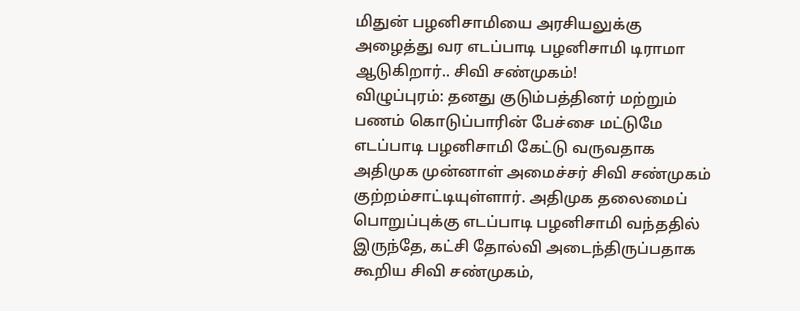மிதுன் பழனிசாமியை அரசியலுக்கு அழைத்து வர எடப்பாடி பழனிசாமி டிராமா ஆடுகிறார்.. சிவி சண்முகம்!
விழுப்புரம்: தனது குடும்பத்தினர் மற்றும் பணம் கொடுப்பாரின் பேச்சை மட்டுமே எடப்பாடி பழனிசாமி கேட்டு வருவதாக அதிமுக முன்னாள் அமைச்சர் சிவி சண்முகம் குற்றம்சாட்டியுள்ளார். அதிமுக தலைமைப் பொறுப்புக்கு எடப்பாடி பழனிசாமி வந்ததில் இருந்தே, கட்சி தோல்வி அடைந்திருப்பதாக கூறிய சிவி சண்முகம்,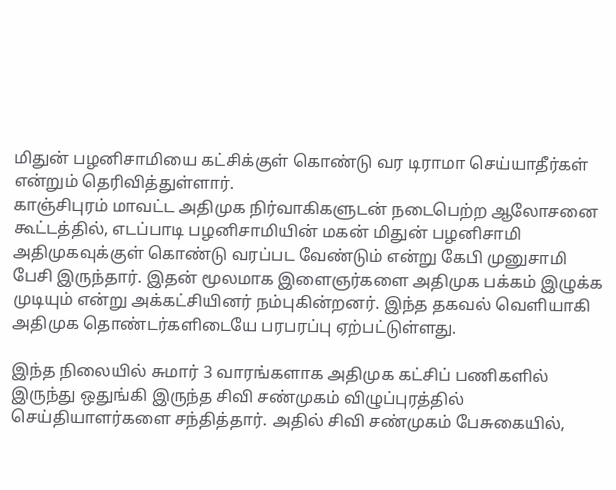மிதுன் பழனிசாமியை கட்சிக்குள் கொண்டு வர டிராமா செய்யாதீர்கள் என்றும் தெரிவித்துள்ளார்.
காஞ்சிபுரம் மாவட்ட அதிமுக நிர்வாகிகளுடன் நடைபெற்ற ஆலோசனை கூட்டத்தில், எடப்பாடி பழனிசாமியின் மகன் மிதுன் பழனிசாமி அதிமுகவுக்குள் கொண்டு வரப்பட வேண்டும் என்று கேபி முனுசாமி பேசி இருந்தார். இதன் மூலமாக இளைஞர்களை அதிமுக பக்கம் இழுக்க முடியும் என்று அக்கட்சியினர் நம்புகின்றனர். இந்த தகவல் வெளியாகி அதிமுக தொண்டர்களிடையே பரபரப்பு ஏற்பட்டுள்ளது.

இந்த நிலையில் சுமார் 3 வாரங்களாக அதிமுக கட்சிப் பணிகளில் இருந்து ஒதுங்கி இருந்த சிவி சண்முகம் விழுப்புரத்தில் செய்தியாளர்களை சந்தித்தார். அதில் சிவி சண்முகம் பேசுகையில்,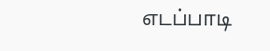எடப்பாடி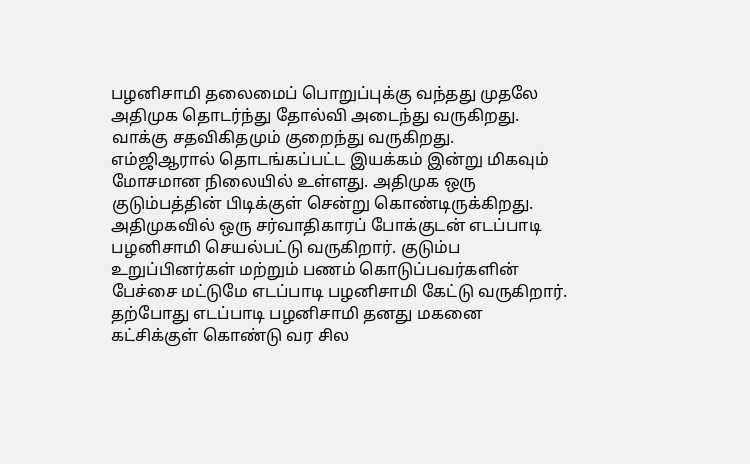பழனிசாமி தலைமைப் பொறுப்புக்கு வந்தது முதலே அதிமுக தொடர்ந்து தோல்வி அடைந்து வருகிறது. வாக்கு சதவிகிதமும் குறைந்து வருகிறது.
எம்ஜிஆரால் தொடங்கப்பட்ட இயக்கம் இன்று மிகவும் மோசமான நிலையில் உள்ளது. அதிமுக ஒரு குடும்பத்தின் பிடிக்குள் சென்று கொண்டிருக்கிறது. அதிமுகவில் ஒரு சர்வாதிகாரப் போக்குடன் எடப்பாடி பழனிசாமி செயல்பட்டு வருகிறார். குடும்ப உறுப்பினர்கள் மற்றும் பணம் கொடுப்பவர்களின் பேச்சை மட்டுமே எடப்பாடி பழனிசாமி கேட்டு வருகிறார்.
தற்போது எடப்பாடி பழனிசாமி தனது மகனை கட்சிக்குள் கொண்டு வர சில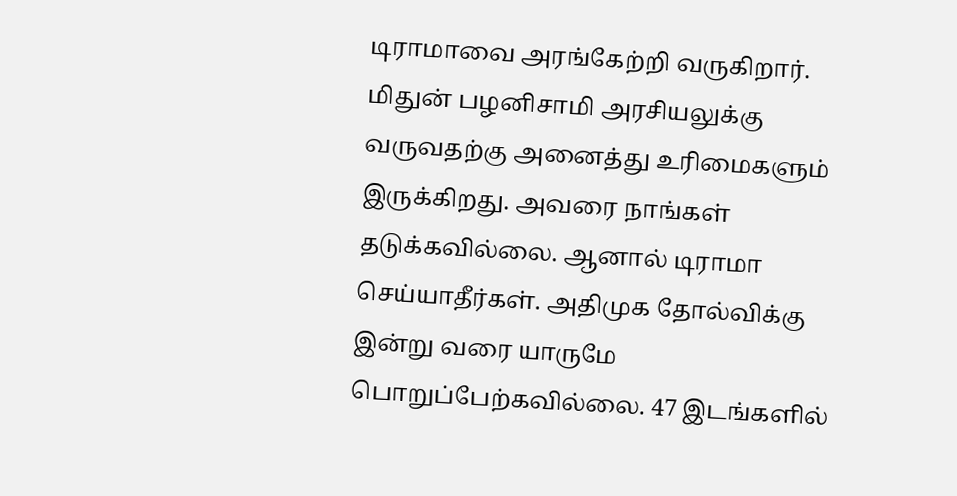டிராமாவை அரங்கேற்றி வருகிறார். மிதுன் பழனிசாமி அரசியலுக்கு வருவதற்கு அனைத்து உரிமைகளும் இருக்கிறது. அவரை நாங்கள் தடுக்கவில்லை. ஆனால் டிராமா செய்யாதீர்கள். அதிமுக தோல்விக்கு இன்று வரை யாருமே பொறுப்பேற்கவில்லை. 47 இடங்களில்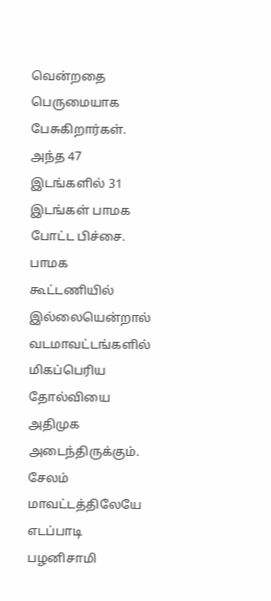வென்றதை பெருமையாக பேசுகிறார்கள்.
அந்த 47 இடங்களில் 31 இடங்கள் பாமக போட்ட பிச்சை. பாமக கூட்டணியில் இல்லையென்றால் வடமாவட்டங்களில் மிகப்பெரிய தோல்வியை அதிமுக அடைந்திருக்கும். சேலம் மாவட்டத்திலேயே எடப்பாடி பழனிசாமி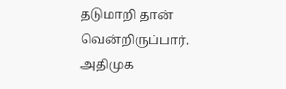தடுமாறி தான் வென்றிருப்பார். அதிமுக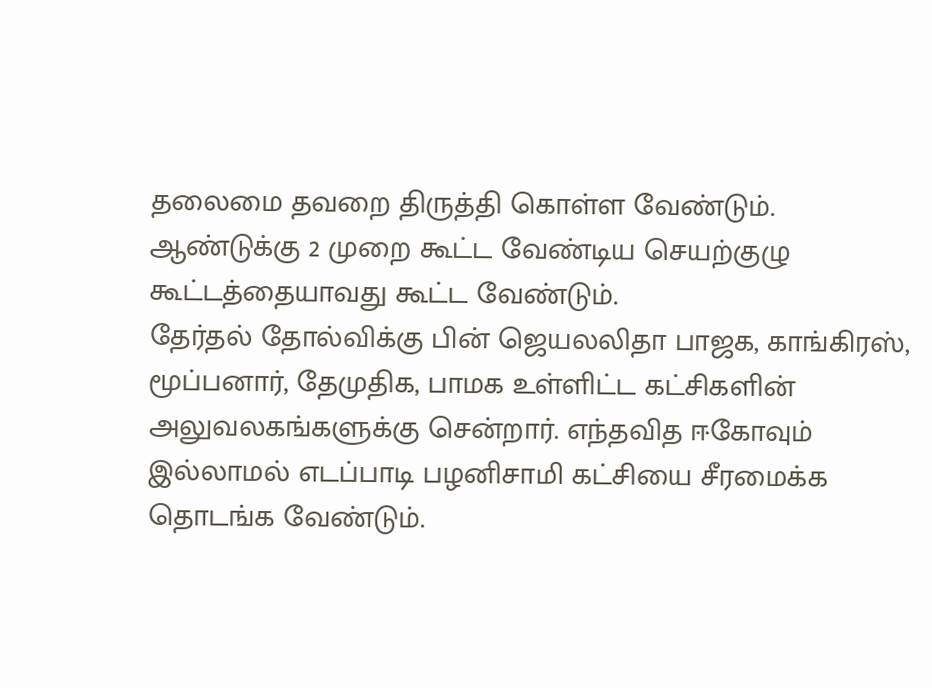தலைமை தவறை திருத்தி கொள்ள வேண்டும். ஆண்டுக்கு 2 முறை கூட்ட வேண்டிய செயற்குழு கூட்டத்தையாவது கூட்ட வேண்டும்.
தேர்தல் தோல்விக்கு பின் ஜெயலலிதா பாஜக, காங்கிரஸ், மூப்பனார், தேமுதிக, பாமக உள்ளிட்ட கட்சிகளின் அலுவலகங்களுக்கு சென்றார். எந்தவித ஈகோவும் இல்லாமல் எடப்பாடி பழனிசாமி கட்சியை சீரமைக்க தொடங்க வேண்டும்.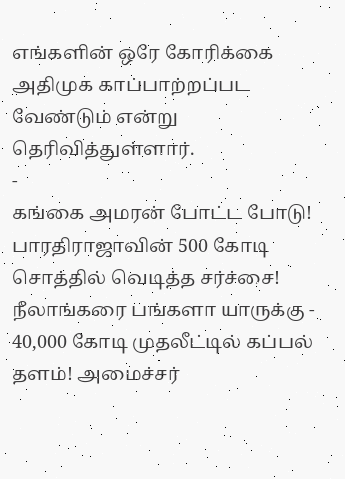எங்களின் ஒரே கோரிக்கை அதிமுக காப்பாற்றப்பட வேண்டும் என்று தெரிவித்துள்ளார்.
-
கங்கை அமரன் போட்ட போடு! பாரதிராஜாவின் 500 கோடி சொத்தில் வெடித்த சர்ச்சை! நீலாங்கரை பங்களா யாருக்கு -
40,000 கோடி முதலீட்டில் கப்பல் தளம்! அமைச்சர்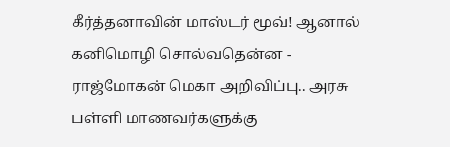கீர்த்தனாவின் மாஸ்டர் மூவ்! ஆனால் கனிமொழி சொல்வதென்ன -
ராஜ்மோகன் மெகா அறிவிப்பு.. அரசு பள்ளி மாணவர்களுக்கு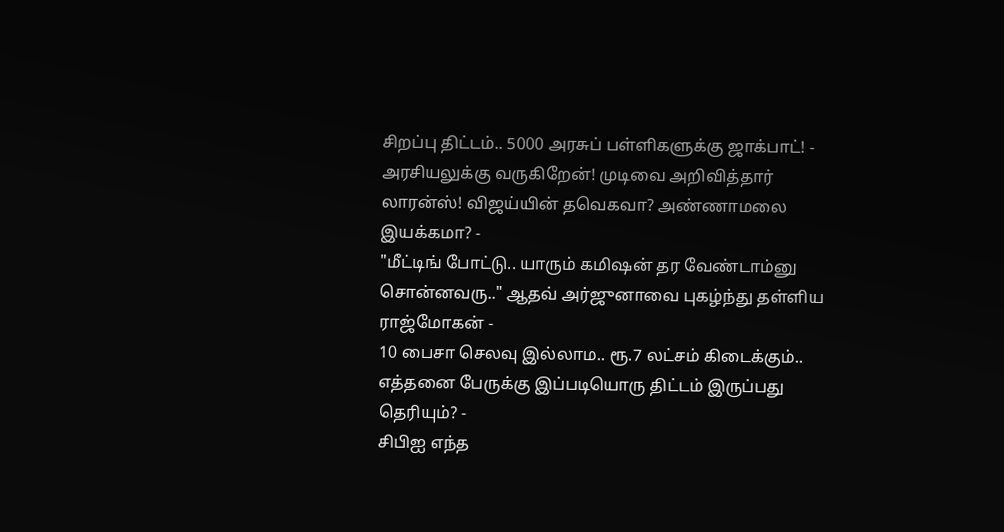சிறப்பு திட்டம்.. 5000 அரசுப் பள்ளிகளுக்கு ஜாக்பாட்! -
அரசியலுக்கு வருகிறேன்! முடிவை அறிவித்தார் லாரன்ஸ்! விஜய்யின் தவெகவா? அண்ணாமலை இயக்கமா? -
"மீட்டிங் போட்டு.. யாரும் கமிஷன் தர வேண்டாம்னு சொன்னவரு.." ஆதவ் அர்ஜுனாவை புகழ்ந்து தள்ளிய ராஜ்மோகன் -
10 பைசா செலவு இல்லாம.. ரூ.7 லட்சம் கிடைக்கும்.. எத்தனை பேருக்கு இப்படியொரு திட்டம் இருப்பது தெரியும்? -
சிபிஐ எந்த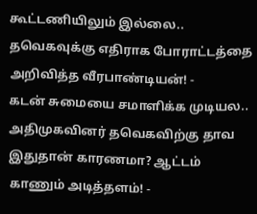கூட்டணியிலும் இல்லை.. தவெகவுக்கு எதிராக போராட்டத்தை அறிவித்த வீரபாண்டியன்! -
கடன் சுமையை சமாளிக்க முடியல.. அதிமுகவினர் தவெகவிற்கு தாவ இதுதான் காரணமா? ஆட்டம் காணும் அடித்தளம்! -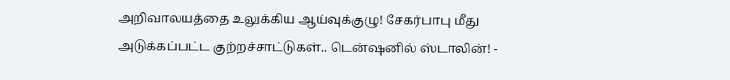அறிவாலயத்தை உலுக்கிய ஆய்வுக்குழு! சேகர்பாபு மீது அடுக்கப்பட்ட குற்றச்சாட்டுகள்.. டென்ஷனில் ஸ்டாலின்! -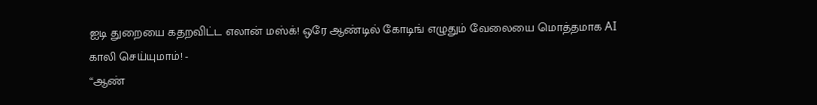ஐடி துறையை கதறவிட்ட எலான் மஸ்க்! ஒரே ஆண்டில் கோடிங் எழுதும் வேலையை மொத்தமாக AI காலி செய்யுமாம்! -
“ஆண்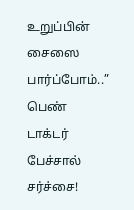உறுப்பின் சைஸை பார்ப்போம்..” பெண் டாக்டர் பேச்சால் சர்ச்சை!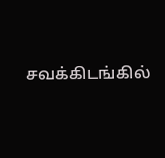சவக்கிடங்கில்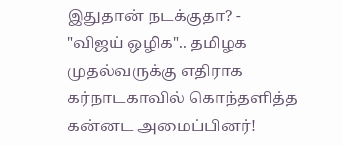இதுதான் நடக்குதா? -
"விஜய் ஒழிக".. தமிழக முதல்வருக்கு எதிராக கர்நாடகாவில் கொந்தளித்த கன்னட அமைப்பினர்!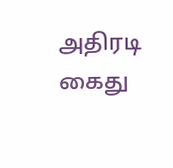அதிரடி கைது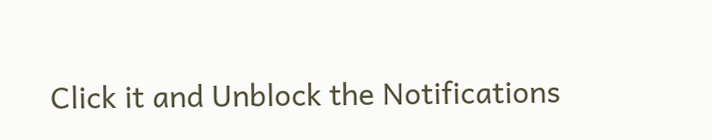Click it and Unblock the Notifications